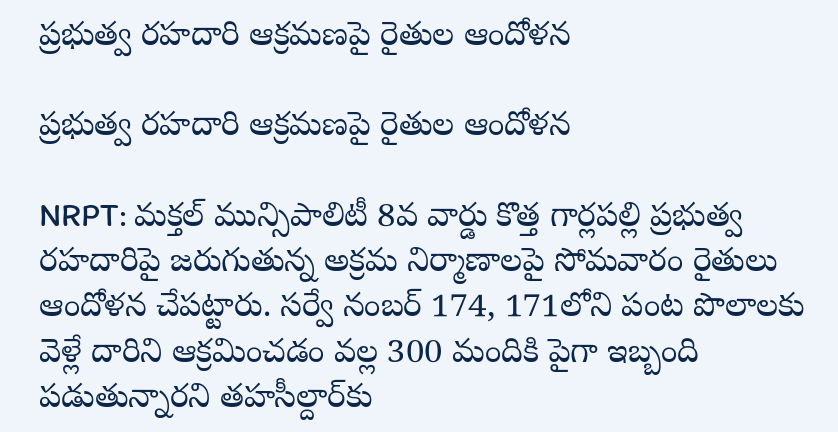ప్రభుత్వ రహదారి ఆక్రమణపై రైతుల ఆందోళన

ప్రభుత్వ రహదారి ఆక్రమణపై రైతుల ఆందోళన

NRPT: మక్తల్ మున్సిపాలిటీ 8వ వార్డు కొత్త గార్లపల్లి ప్రభుత్వ రహదారిపై జరుగుతున్న అక్రమ నిర్మాణాలపై సోమవారం రైతులు ఆందోళన చేపట్టారు. సర్వే నంబర్ 174, 171లోని పంట పొలాలకు వెళ్లే దారిని ఆక్రమించడం వల్ల 300 మందికి పైగా ఇబ్బంది పడుతున్నారని తహసీల్దార్‌కు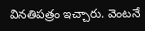వినతిపత్రం ఇచ్చారు. వెంటనే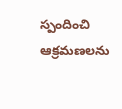స్పందించి ఆక్రమణలను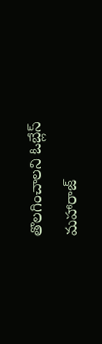తొలగించాలని ఓబ్లేస్ మహారాజ్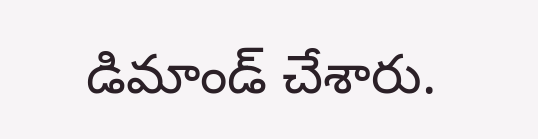డిమాండ్ చేశారు.